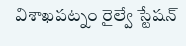విశాఖపట్నం రైల్వే స్టేషన్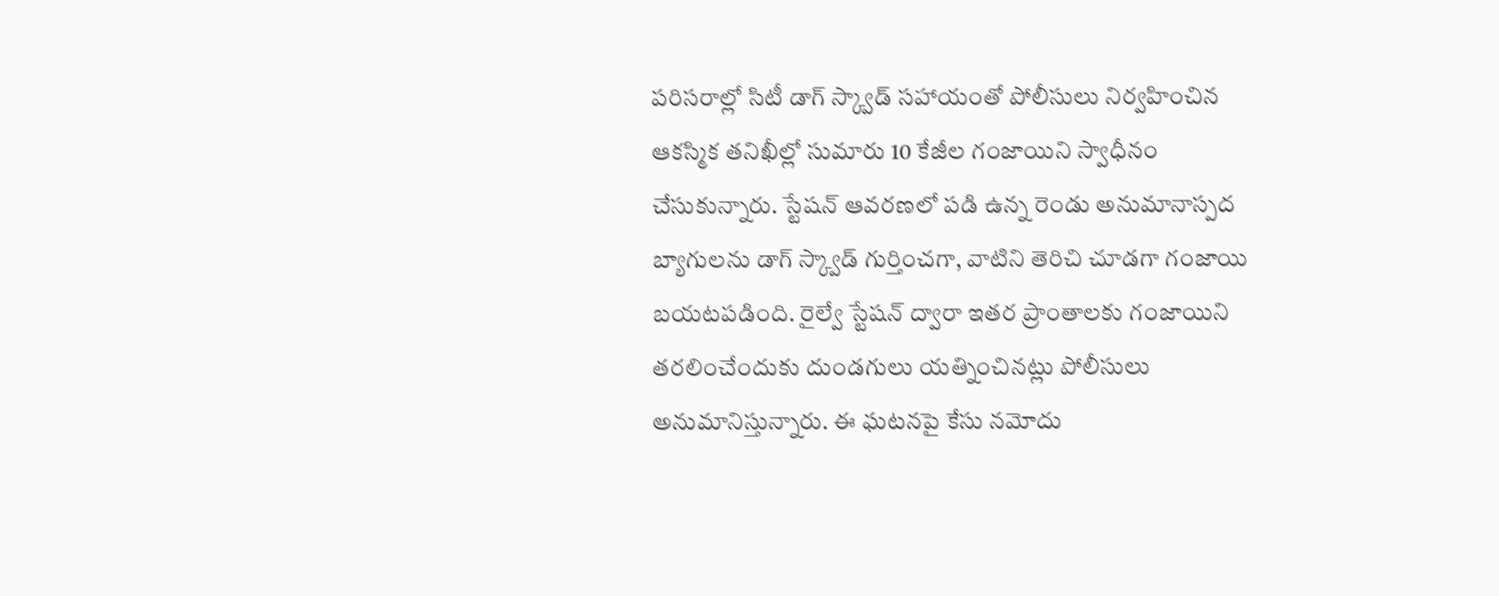పరిసరాల్లో సిటీ డాగ్ స్క్వాడ్ సహాయంతో పోలీసులు నిర్వహించిన ఆకస్మిక తనిఖీల్లో సుమారు 10 కేజీల గంజాయిని స్వాధీనం చేసుకున్నారు. స్టేషన్ ఆవరణలో పడి ఉన్న రెండు అనుమానాస్పద బ్యాగులను డాగ్ స్క్వాడ్ గుర్తించగా, వాటిని తెరిచి చూడగా గంజాయి బయటపడింది. రైల్వే స్టేషన్ ద్వారా ఇతర ప్రాంతాలకు గంజాయిని తరలించేందుకు దుండగులు యత్నించినట్లు పోలీసులు అనుమానిస్తున్నారు. ఈ ఘటనపై కేసు నమోదు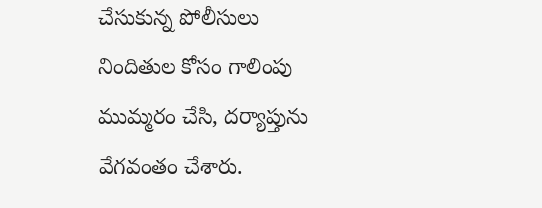చేసుకున్న పోలీసులు నిందితుల కోసం గాలింపు ముమ్మరం చేసి, దర్యాప్తును వేగవంతం చేశారు.